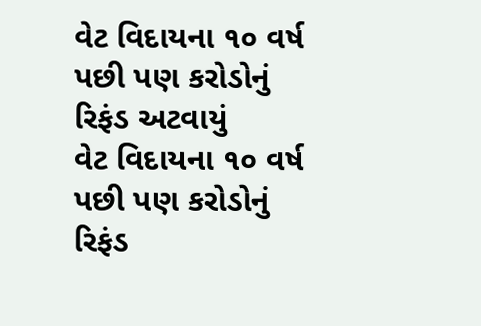વેટ વિદાયના ૧૦ વર્ષ પછી પણ કરોડોનું રિફંડ અટવાયું
વેટ વિદાયના ૧૦ વર્ષ પછી પણ કરોડોનું રિફંડ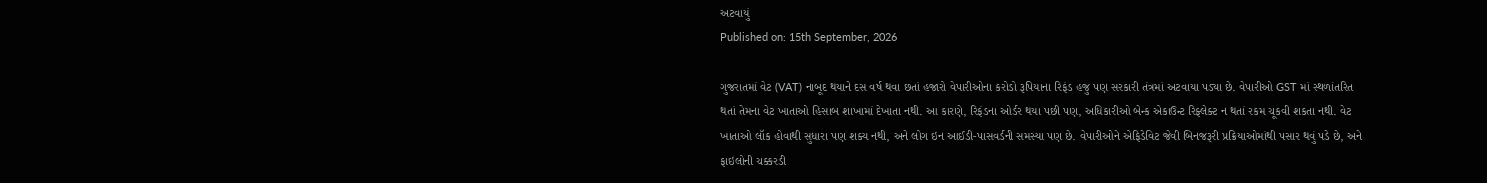અટવાયું
Published on: 15th September, 2026

ગુજરાતમાં વેટ (VAT) નાબૂદ થયાને દસ વર્ષ થવા છતાં હજારો વેપારીઓના કરોડો રૂપિયાના રિફંડ હજુ પણ સરકારી તંત્રમાં અટવાયા પડ્યા છે. વેપારીઓ GST માં સ્થળાંતરિત થતાં તેમના વેટ ખાતાઓ હિસાબ શાખામાં દેખાતા નથી. આ કારણે, રિફંડના ઓર્ડર થયા પછી પણ, અધિકારીઓ બેન્ક એકાઉન્ટ રિફ્લેક્ટ ન થતાં રકમ ચૂકવી શકતા નથી. વેટ ખાતાઓ લૉક હોવાથી સુધારા પણ શક્ય નથી, અને લોગ ઇન આઈડી-પાસવર્ડની સમસ્યા પણ છે. વેપારીઓને એફિડેવિટ જેવી બિનજરૂરી પ્રક્રિયાઓમાંથી પસાર થવું પડે છે, અને ફાઇલોની ચક્કરડી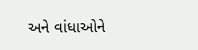અને વાંધાઓને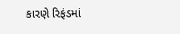કારણે રિફંડમાં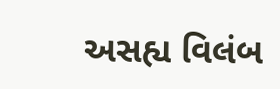અસહ્ય વિલંબ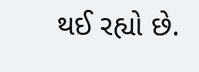થઈ રહ્યો છે.